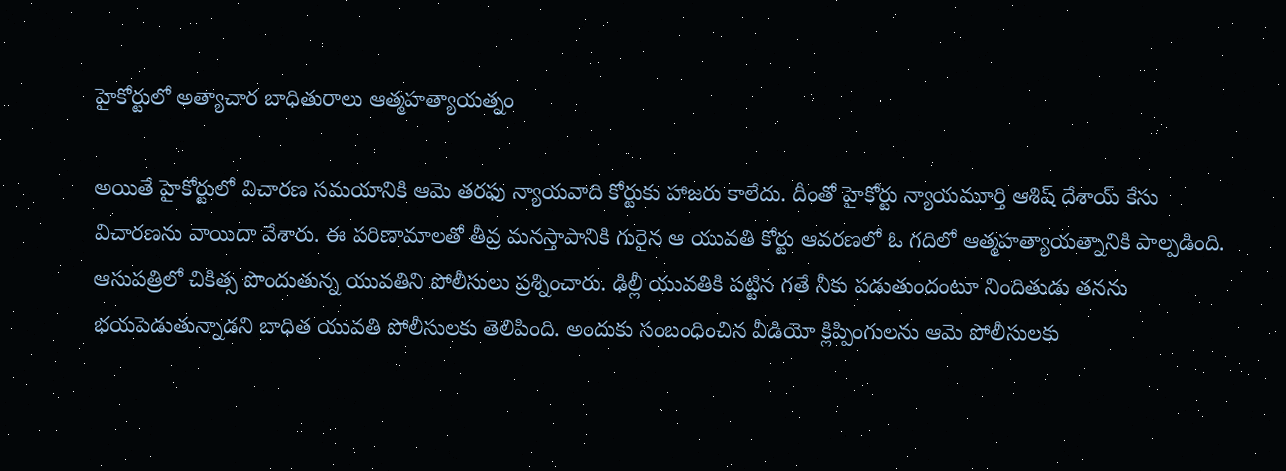హైకోర్టులో అత్యాచార బాధితురాలు ఆత్మహత్యాయత్నం

అయితే హైకోర్టులో విచారణ సమయానికి ఆమె తరఫు న్యాయవాది కోర్టుకు హాజరు కాలేదు. దీంతో హైకోర్టు న్యాయమూర్తి ఆశిష్ దేశాయ్ కేసు విచారణను వాయిదా వేశారు. ఈ పరిణామాలతో తీవ్ర మనస్తాపానికి గురైన ఆ యువతి కోర్టు ఆవరణలో ఓ గదిలో ఆత్మహత్యాయత్నానికి పాల్పడింది.
ఆసుపత్రిలో చికిత్స పొందుతున్న యువతిని పోలీసులు ప్రశ్నించారు. ఢిల్లీ యువతికి పట్టిన గతే నీకు పడుతుందంటూ నిందితుడు తనను భయపెడుతున్నాడని బాధిత యువతి పోలీసులకు తెలిపింది. అందుకు సంబంధించిన వీడియో క్లిప్పింగులను ఆమె పోలీసులకు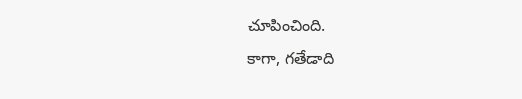చూపించింది.
కాగా, గతేడాది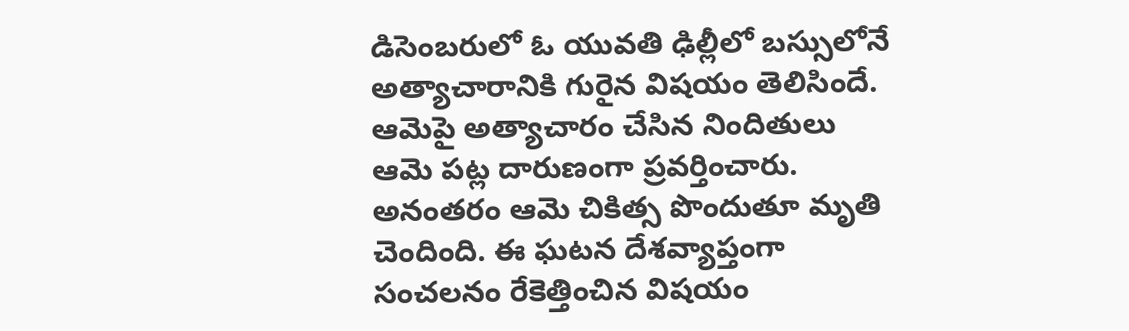డిసెంబరులో ఓ యువతి ఢిల్లీలో బస్సులోనే అత్యాచారానికి గురైన విషయం తెలిసిందే. ఆమెపై అత్యాచారం చేసిన నిందితులు ఆమె పట్ల దారుణంగా ప్రవర్తించారు. అనంతరం ఆమె చికిత్స పొందుతూ మృతి చెందింది. ఈ ఘటన దేశవ్యాప్తంగా సంచలనం రేకెత్తించిన విషయం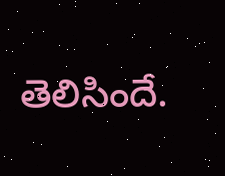తెలిసిందే.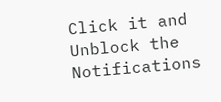Click it and Unblock the Notifications